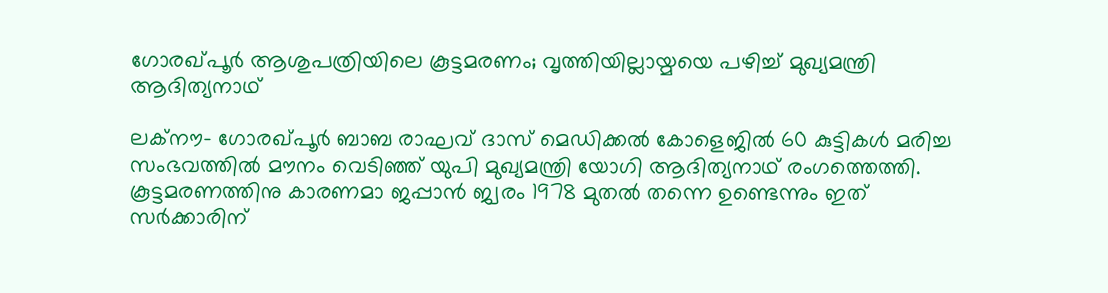ഗോരഖ്പൂര്‍ ആശുപത്രിയിലെ കൂട്ടമരണം; വൃത്തിയില്ലായ്മയെ പഴിച്ച് മുഖ്യമന്ത്രി ആദിത്യനാഥ്

ലക്‌നൗ- ഗോരഖ്പൂര്‍ ബാബ രാഘവ് ദാസ് മെഡിക്കല്‍ കോളെജില്‍ 60 കുട്ടികള്‍ മരിച്ച സംഭവത്തില്‍ മൗനം വെടിഞ്ഞ് യുപി മുഖ്യമന്ത്രി യോഗി ആദിത്യനാഥ് രംഗത്തെത്തി. കൂട്ടമരണത്തിനു കാരണമാ ജപ്പാന്‍ ജ്വരം 1978 മുതല്‍ തന്നെ ഉണ്ടെന്നും ഇത് സര്‍ക്കാരിന്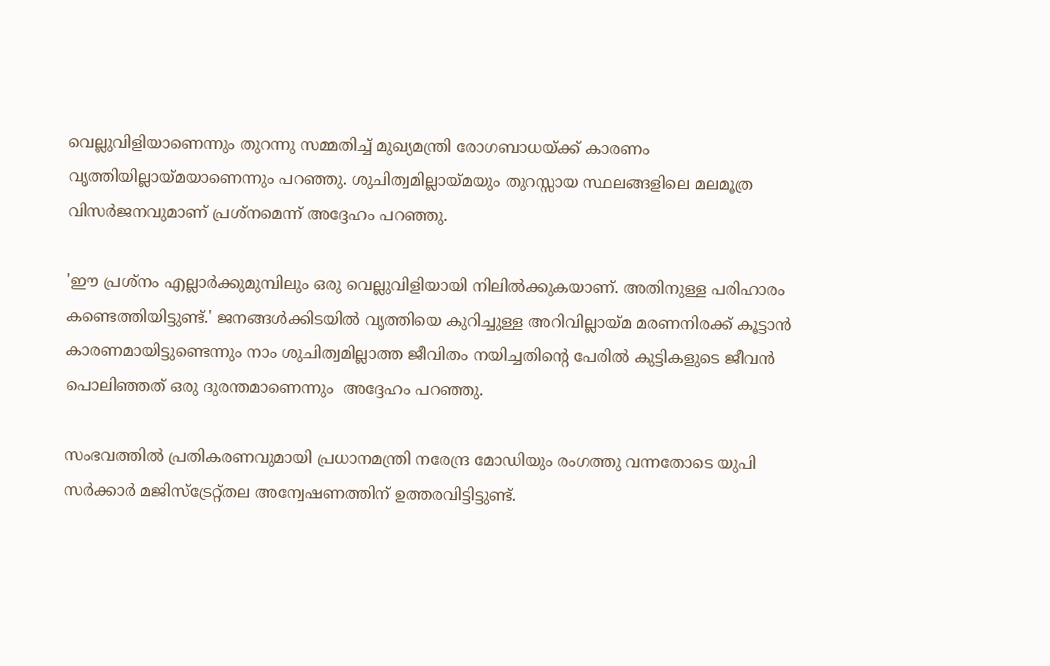വെല്ലുവിളിയാണെന്നും തുറന്നു സമ്മതിച്ച് മുഖ്യമന്ത്രി രോഗബാധയ്ക്ക് കാരണം വൃത്തിയില്ലായ്മയാണെന്നും പറഞ്ഞു. ശുചിത്വമില്ലായ്മയും തുറസ്സായ സ്ഥലങ്ങളിലെ മലമൂത്ര വിസര്‍ജനവുമാണ് പ്രശ്‌നമെന്ന് അദ്ദേഹം പറഞ്ഞു.

'ഈ പ്രശ്‌നം എല്ലാര്‍ക്കുമുമ്പിലും ഒരു വെല്ലുവിളിയായി നിലില്‍ക്കുകയാണ്. അതിനുള്ള പരിഹാരം കണ്ടെത്തിയിട്ടുണ്ട്.' ജനങ്ങള്‍ക്കിടയില്‍ വൃത്തിയെ കുറിച്ചുള്ള അറിവില്ലായ്മ മരണനിരക്ക് കൂട്ടാന്‍ കാരണമായിട്ടുണ്ടെന്നും നാം ശുചിത്വമില്ലാത്ത ജീവിതം നയിച്ചതിന്റെ പേരില്‍ കുട്ടികളുടെ ജീവന്‍ പൊലിഞ്ഞത് ഒരു ദുരന്തമാണെന്നും  അദ്ദേഹം പറഞ്ഞു.

സംഭവത്തില്‍ പ്രതികരണവുമായി പ്രധാനമന്ത്രി നരേന്ദ്ര മോഡിയും രംഗത്തു വന്നതോടെ യുപി സര്‍ക്കാര്‍ മജിസ്‌ട്രേറ്റ്തല അന്വേഷണത്തിന് ഉത്തരവിട്ടിട്ടുണ്ട്.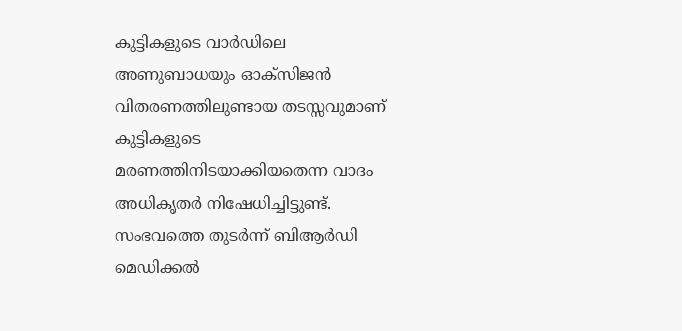കുട്ടികളുടെ വാര്‍ഡിലെ അണുബാധയും ഓക്‌സിജന്‍ വിതരണത്തിലുണ്ടായ തടസ്സവുമാണ് കുട്ടികളുടെ മരണത്തിനിടയാക്കിയതെന്ന വാദം അധികൃതര്‍ നിഷേധിച്ചിട്ടുണ്ട്. സംഭവത്തെ തുടര്‍ന്ന് ബിആര്‍ഡി മെഡിക്കല്‍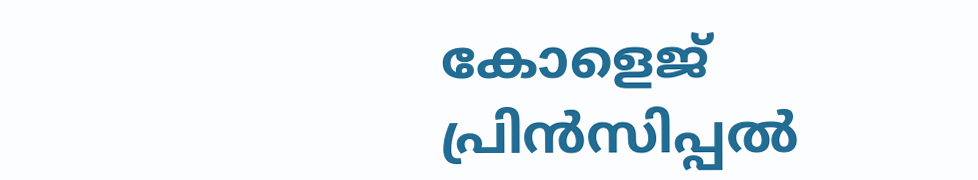കോളെജ് പ്രിന്‍സിപ്പല്‍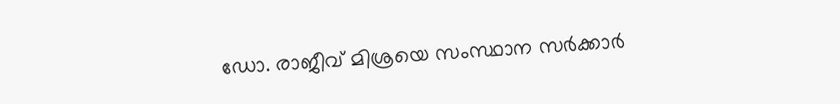ഡോ. രാജീവ് മിശ്രയെ സംസ്ഥാന സര്‍ക്കാര്‍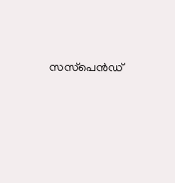സസ്‌പെന്‍ഡ്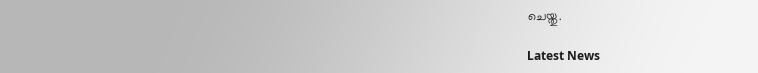ചെയ്തു.

Latest News